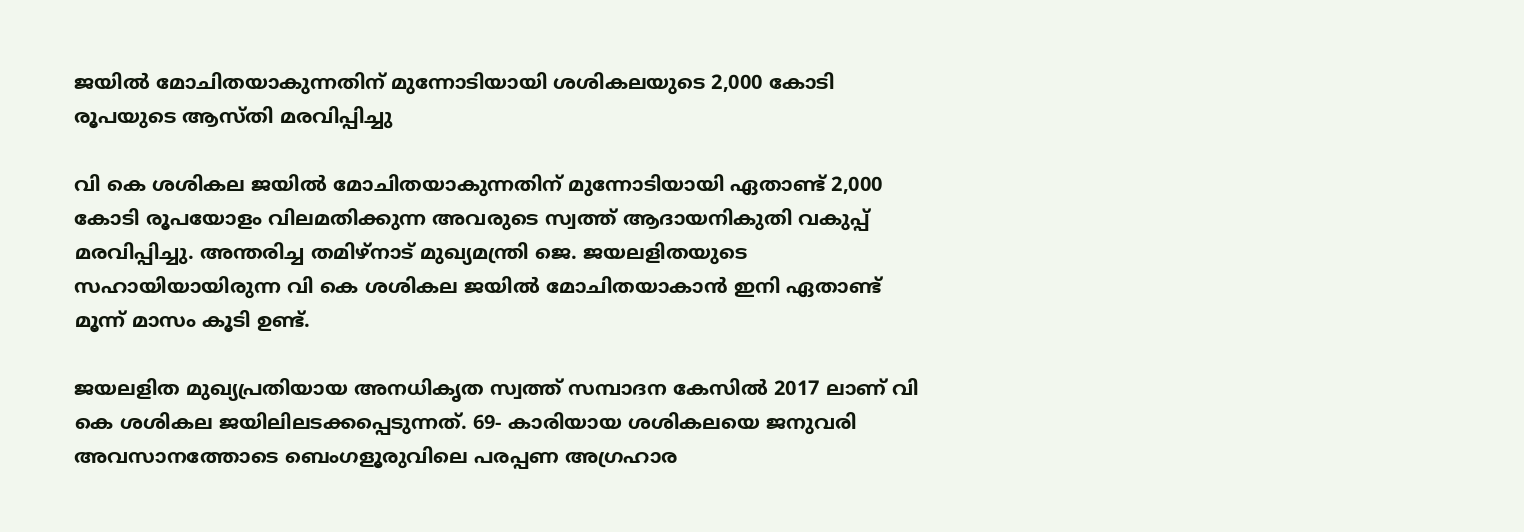ജയിൽ മോചിതയാകുന്നതിന് മുന്നോടിയായി ശശികലയുടെ 2,000 കോടി രൂപയുടെ ആസ്തി മരവിപ്പിച്ചു

വി കെ ശശികല ജയിൽ മോചിതയാകുന്നതിന് മുന്നോടിയായി ഏതാണ്ട് 2,000 കോടി രൂപയോളം വിലമതിക്കുന്ന അവരുടെ സ്വത്ത് ആദായനികുതി വകുപ്പ് മരവിപ്പിച്ചു. അന്തരിച്ച തമിഴ്‌നാട് മുഖ്യമന്ത്രി ജെ. ജയലളിതയുടെ സഹായിയായിരുന്ന വി കെ ശശികല ജയിൽ മോചിതയാകാൻ ഇനി ഏതാണ്ട് മൂന്ന് മാസം കൂടി ഉണ്ട്.

ജയലളിത മുഖ്യപ്രതിയായ അനധികൃത സ്വത്ത് സമ്പാദന കേസിൽ 2017 ലാണ് വി കെ ശശികല ജയിലിലടക്കപ്പെടുന്നത്. 69- കാരിയായ ശശികലയെ ജനുവരി അവസാനത്തോടെ ബെംഗളൂരുവിലെ പരപ്പണ അഗ്രഹാര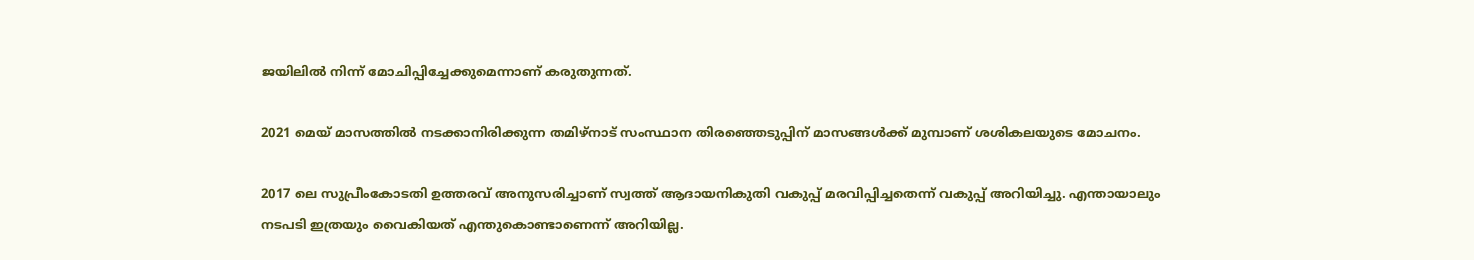ജയിലിൽ നിന്ന് മോചിപ്പിച്ചേക്കുമെന്നാണ് കരുതുന്നത്.

2021 മെയ് മാസത്തിൽ നടക്കാനിരിക്കുന്ന തമിഴ്‌നാട് സംസ്ഥാന തിരഞ്ഞെടുപ്പിന് മാസങ്ങൾക്ക് മുമ്പാണ് ശശികലയുടെ മോചനം.

2017 ലെ സുപ്രീംകോടതി ഉത്തരവ് അനുസരിച്ചാണ് സ്വത്ത് ആദായനികുതി വകുപ്പ് മരവിപ്പിച്ചതെന്ന് വകുപ്പ് അറിയിച്ചു. എന്തായാലും നടപടി ഇത്രയും വൈകിയത് എന്തുകൊണ്ടാണെന്ന് അറിയില്ല.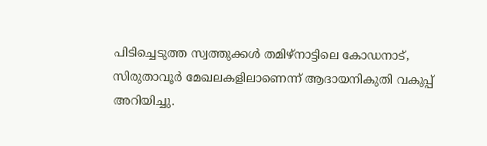പിടിച്ചെടുത്ത സ്വത്തുക്കൾ തമിഴ്‌നാട്ടിലെ കോഡനാട്, സിരുതാവൂർ മേഖലകളിലാണെന്ന് ആദായനികുതി വകുപ്പ് അറിയിച്ചു.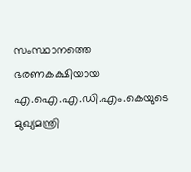സംസ്ഥാനത്തെ ഭരണകക്ഷിയായ എ.ഐ.എ.ഡി.എം.കെയുടെ മുഖ്യമന്ത്രി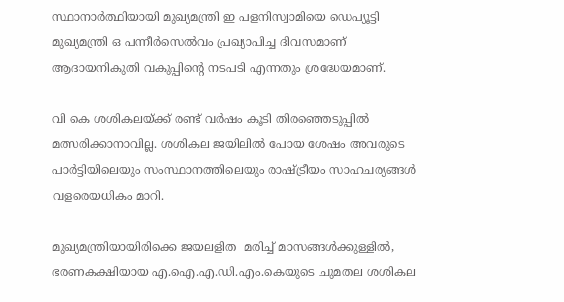സ്ഥാനാർത്ഥിയായി മുഖ്യമന്ത്രി ഇ പളനിസ്വാമിയെ ഡെപ്യൂട്ടി മുഖ്യമന്ത്രി ഒ പന്നീർസെൽവം പ്രഖ്യാപിച്ച ദിവസമാണ് ആദായനികുതി വകുപ്പിന്റെ നടപടി എന്നതും ശ്രദ്ധേയമാണ്.

വി കെ ശശികലയ്ക്ക് രണ്ട് വർഷം കൂടി തിരഞ്ഞെടുപ്പിൽ മത്സരിക്കാനാവില്ല. ശശികല ജയിലിൽ പോയ ശേഷം അവരുടെ പാർട്ടിയിലെയും സംസ്ഥാനത്തിലെയും രാഷ്ട്രീയം സാഹചര്യങ്ങൾ വളരെയധികം മാറി.

മുഖ്യമന്ത്രിയായിരിക്കെ ജയലളിത  മരിച്ച് മാസങ്ങൾക്കുള്ളിൽ, ഭരണകക്ഷിയായ എ.ഐ.എ.ഡി.എം.കെയുടെ ചുമതല ശശികല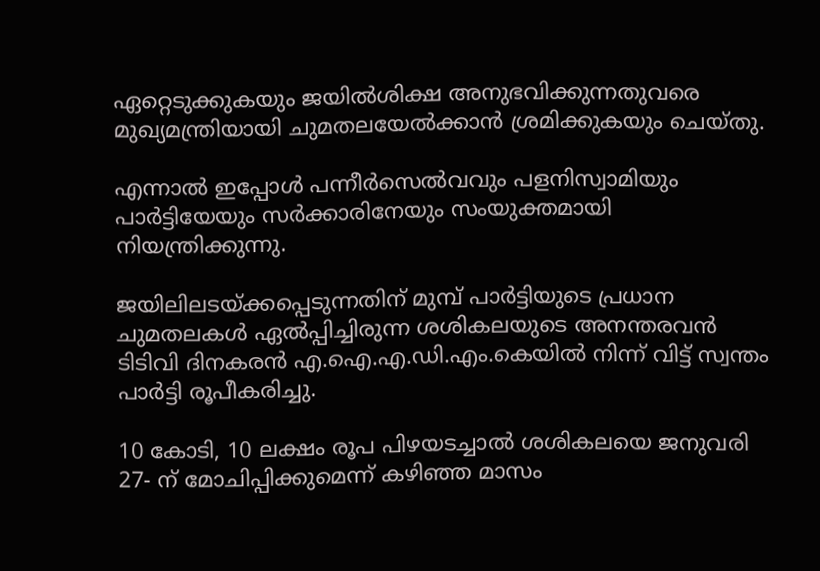ഏറ്റെടുക്കുകയും ജയിൽശിക്ഷ അനുഭവിക്കുന്നതുവരെ മുഖ്യമന്ത്രിയായി ചുമതലയേൽക്കാൻ ശ്രമിക്കുകയും ചെയ്തു.

എന്നാൽ ഇപ്പോൾ പന്നീർസെൽവവും പളനിസ്വാമിയും പാർട്ടിയേയും സർക്കാരിനേയും സംയുക്തമായി നിയന്ത്രിക്കുന്നു.

ജയിലിലടയ്ക്കപ്പെടുന്നതിന് മുമ്പ് പാർട്ടിയുടെ പ്രധാന ചുമതലകൾ ഏൽപ്പിച്ചിരുന്ന ശശികലയുടെ അനന്തരവൻ ടിടിവി ദിനകരൻ എ.ഐ.എ.ഡി.എം.കെയിൽ നിന്ന് വിട്ട് സ്വന്തം പാർട്ടി രൂപീകരിച്ചു.

10 കോടി, 10 ലക്ഷം രൂപ പിഴയടച്ചാൽ ശശികലയെ ജനുവരി 27- ന് മോചിപ്പിക്കുമെന്ന് കഴിഞ്ഞ മാസം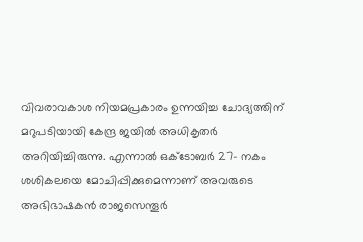വിവരാവകാശ നിയമപ്രകാരം ഉന്നയിച്ച ചോദ്യത്തിന് മറുപടിയായി കേന്ദ്ര ജയിൽ അധികൃതർ അറിയിച്ചിരുന്നു. എന്നാൽ ഒക്ടോബർ 27- നകം ശശികലയെ മോചിപ്പിക്കുമെന്നാണ് അവരുടെ അഭിഭാഷകൻ രാജസെന്തൂർ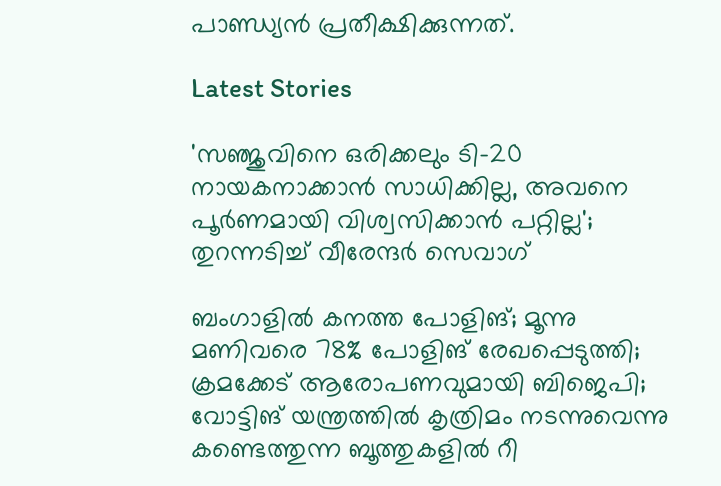പാണ്ഡ്യൻ പ്രതീക്ഷിക്കുന്നത്.

Latest Stories

'സഞ്ജുവിനെ ഒരിക്കലും ടി-20 നായകനാക്കാൻ സാധിക്കില്ല, അവനെ പൂർണമായി വിശ്വസിക്കാൻ പറ്റില്ല'; തുറന്നടിച്ച് വീരേന്ദര്‍ സെവാഗ്

ബംഗാളില്‍ കനത്ത പോളിങ്; മൂന്നു മണിവരെ 78% പോളിങ് രേഖപ്പെടുത്തി; ക്രമക്കേട് ആരോപണവുമായി ബിജെപി; വോട്ടിങ് യന്ത്രത്തില്‍ കൃത്രിമം നടന്നുവെന്നു കണ്ടെത്തുന്ന ബൂത്തുകളില്‍ റീ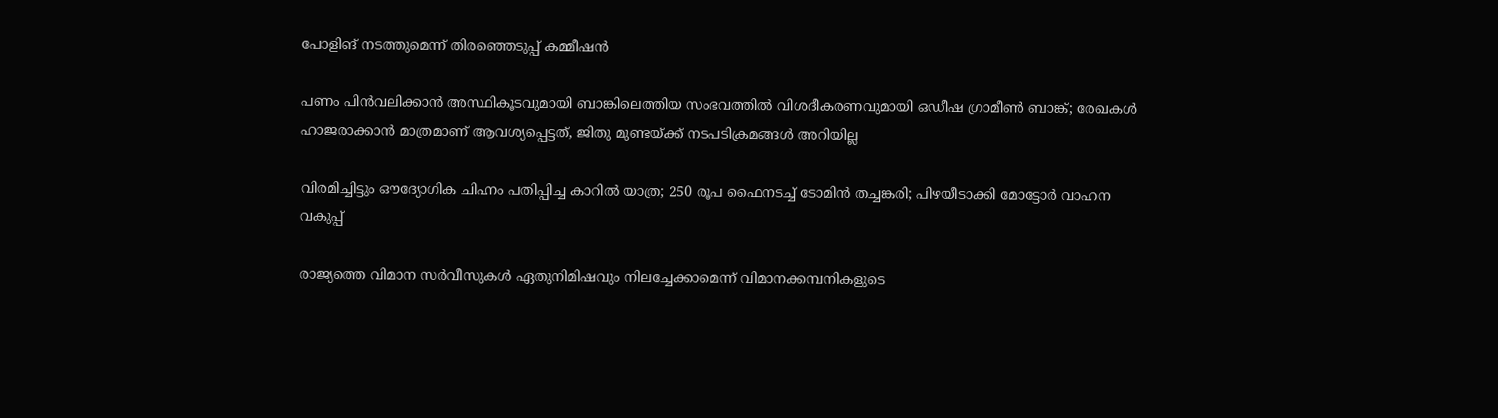പോളിങ് നടത്തുമെന്ന് തിരഞ്ഞെടുപ്പ് കമ്മീഷന്‍

പണം പിന്‍വലിക്കാന്‍ അസ്ഥികൂടവുമായി ബാങ്കിലെത്തിയ സംഭവത്തില്‍ വിശദീകരണവുമായി ഒഡീഷ ഗ്രാമീണ്‍ ബാങ്ക്; രേഖകള്‍ ഹാജരാക്കാന്‍ മാത്രമാണ് ആവശ്യപ്പെട്ടത്, ജിതു മുണ്ടയ്ക്ക് നടപടിക്രമങ്ങള്‍ അറിയില്ല

വിരമിച്ചിട്ടും ഔദ്യോഗിക ചിഹ്നം പതിപ്പിച്ച കാറിൽ യാത്ര; 250 രൂപ ഫൈനടച്ച് ടോമിൻ ത‍ച്ചങ്കരി; പിഴയീ‌ടാക്കി മോട്ടോർ വാഹന വകുപ്പ്

രാജ്യത്തെ വിമാന സര്‍വീസുകള്‍ ഏതുനിമിഷവും നിലച്ചേക്കാമെന്ന് വിമാനക്കമ്പനികളുടെ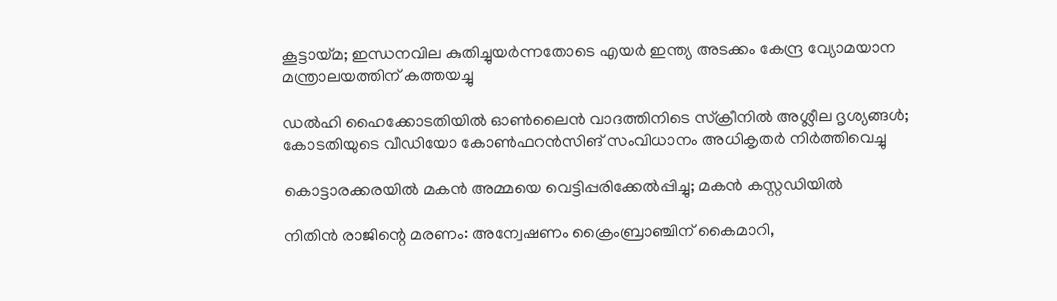കൂട്ടായ്മ; ഇന്ധനവില കുതിച്ചുയര്‍ന്നതോടെ എയര്‍ ഇന്ത്യ അടക്കം കേന്ദ്ര വ്യോമയാന മന്ത്രാലയത്തിന് കത്തയച്ചു

ഡല്‍ഹി ഹൈക്കോടതിയില്‍ ഓണ്‍ലൈന്‍ വാദത്തിനിടെ സ്‌ക്രീനില്‍ അശ്ലീല ദൃശ്യങ്ങള്‍; കോടതിയുടെ വീഡിയോ കോണ്‍ഫറന്‍സിങ് സംവിധാനം അധികൃതര്‍ നിര്‍ത്തിവെച്ചു

കൊട്ടാരക്കരയിൽ മകൻ അമ്മയെ വെട്ടിപ്പരിക്കേൽപ്പിച്ചു; മകൻ കസ്റ്റഡിയിൽ

നിതിൻ രാജിന്റെ മരണം: അന്വേഷണം ക്രൈംബ്രാഞ്ചിന് കൈമാറി,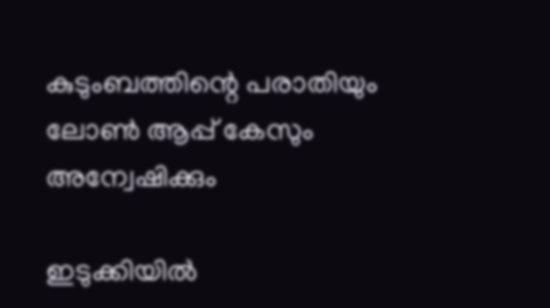കുടുംബത്തിന്റെ പരാതിയും ലോൺ ആപ്പ് കേസും അന്വേഷിക്കും

ഇടുക്കിയിൽ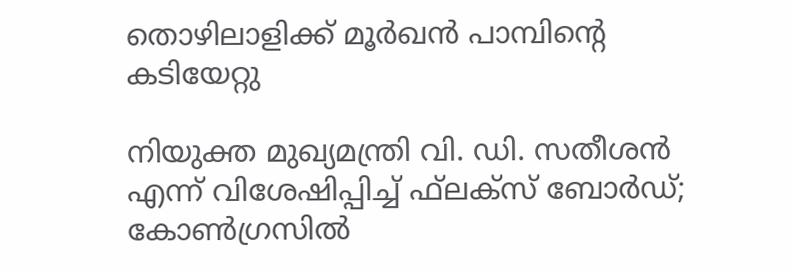തൊഴിലാളിക്ക് മൂർഖൻ പാമ്പിന്റെ കടിയേറ്റു

നിയുക്ത മുഖ്യമന്ത്രി വി. ഡി. സതീശന്‍ എന്ന് വിശേഷിപ്പിച്ച് ഫ്‌ലക്‌സ് ബോര്‍ഡ്; കോണ്‍ഗ്രസില്‍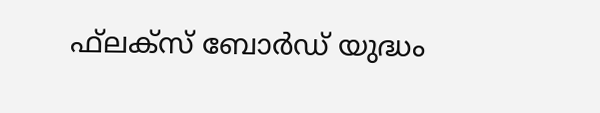ഫ്‌ലക്‌സ് ബോര്‍ഡ് യുദ്ധം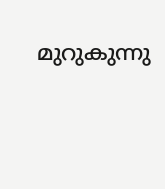മുറുകുന്നു